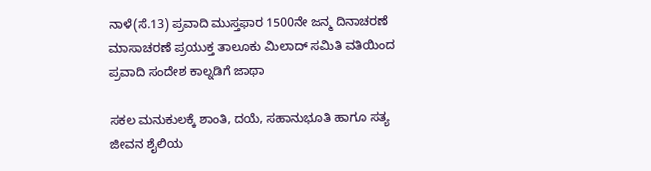ನಾಳೆ(ಸೆ.13) ಪ್ರವಾದಿ ಮುಸ್ತಫಾರ 1500ನೇ ಜನ್ಮ ದಿನಾಚರಣೆ ಮಾಸಾಚರಣೆ ಪ್ರಯುಕ್ತ ತಾಲೂಕು ಮಿಲಾದ್ ಸಮಿತಿ ವತಿಯಿಂದ ಪ್ರವಾದಿ ಸಂದೇಶ ಕಾಲ್ನಡಿಗೆ ಜಾಥಾ

ಸಕಲ ಮನುಕುಲಕ್ಕೆ ಶಾಂತಿ, ದಯೆ, ಸಹಾನುಭೂತಿ ಹಾಗೂ ಸತ್ಯ ಜೀವನ ಶೈಲಿಯ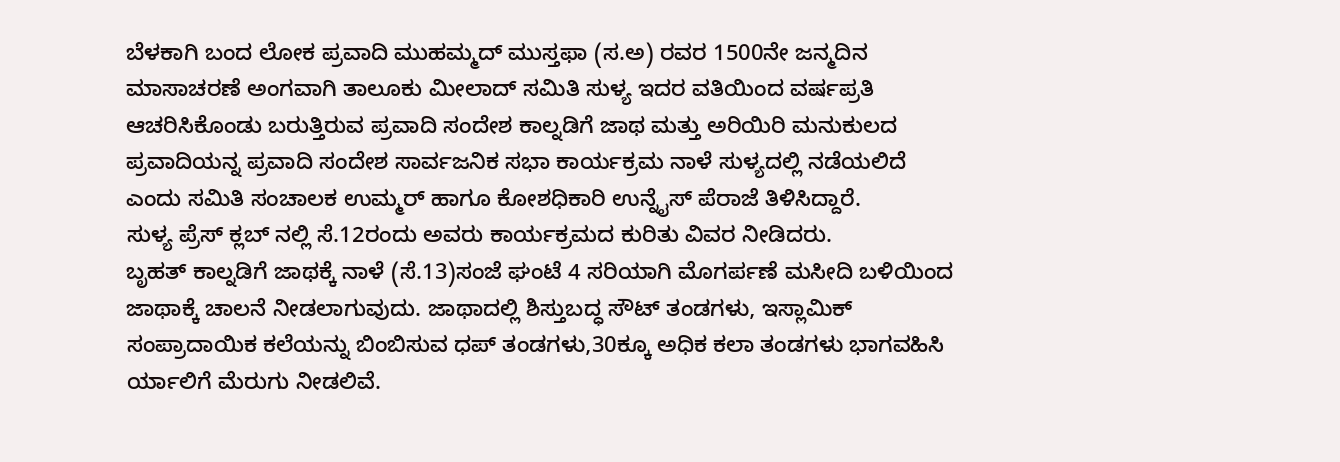ಬೆಳಕಾಗಿ ಬಂದ ಲೋಕ ಪ್ರವಾದಿ ಮುಹಮ್ಮದ್ ಮುಸ್ತಫಾ (ಸ.ಅ) ರವರ 1500ನೇ ಜನ್ಮದಿನ ಮಾಸಾಚರಣೆ ಅಂಗವಾಗಿ ತಾಲೂಕು ಮೀಲಾದ್ ಸಮಿತಿ ಸುಳ್ಯ ಇದರ ವತಿಯಿಂದ ವರ್ಷಪ್ರತಿ ಆಚರಿಸಿಕೊಂಡು ಬರುತ್ತಿರುವ ಪ್ರವಾದಿ ಸಂದೇಶ ಕಾಲ್ನಡಿಗೆ ಜಾಥ ಮತ್ತು ಅರಿಯಿರಿ ಮನುಕುಲದ ಪ್ರವಾದಿಯನ್ನ ಪ್ರವಾದಿ ಸಂದೇಶ ಸಾರ್ವಜನಿಕ ಸಭಾ ಕಾರ್ಯಕ್ರಮ ನಾಳೆ ಸುಳ್ಯದಲ್ಲಿ ನಡೆಯಲಿದೆ ಎಂದು ಸಮಿತಿ ಸಂಚಾಲಕ ಉಮ್ಮರ್ ಹಾಗೂ ಕೋಶಧಿಕಾರಿ ಉನ್ನೈಸ್ ಪೆರಾಜೆ ತಿಳಿಸಿದ್ದಾರೆ.
ಸುಳ್ಯ ಪ್ರೆಸ್ ಕ್ಲಬ್ ನಲ್ಲಿ ಸೆ.12ರಂದು ಅವರು ಕಾರ್ಯಕ್ರಮದ ಕುರಿತು ವಿವರ ನೀಡಿದರು.
ಬೃಹತ್ ಕಾಲ್ನಡಿಗೆ ಜಾಥಕ್ಕೆ ನಾಳೆ (ಸೆ.13)ಸಂಜೆ ಘಂಟೆ 4 ಸರಿಯಾಗಿ ಮೊಗರ್ಪಣೆ ಮಸೀದಿ ಬಳಿಯಿಂದ ಜಾಥಾಕ್ಕೆ ಚಾಲನೆ ನೀಡಲಾಗುವುದು. ಜಾಥಾದಲ್ಲಿ ಶಿಸ್ತುಬದ್ಧ ಸೌಟ್ ತಂಡಗಳು, ಇಸ್ಲಾಮಿಕ್ ಸಂಪ್ರಾದಾಯಿಕ ಕಲೆಯನ್ನು ಬಿಂಬಿಸುವ ಧಪ್ ತಂಡಗಳು,30ಕ್ಕೂ ಅಧಿಕ ಕಲಾ ತಂಡಗಳು ಭಾಗವಹಿಸಿ ರ್ಯಾಲಿಗೆ ಮೆರುಗು ನೀಡಲಿವೆ.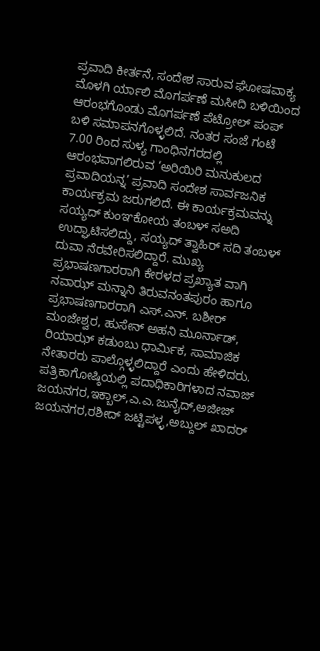ಪ್ರವಾದಿ ಕೀರ್ತನೆ, ಸಂದೇಶ ಸಾರುವ ಘೋಷವಾಕ್ಯ ಮೊಳಗಿ ರ್ಯಾಲಿ ಮೊಗರ್ಪಣೆ ಮಸೀದಿ ಬಳಿಯಿಂದ ಆರಂಭಗೊಂಡು ಮೊಗರ್ಪಣೆ ಪೆಟ್ರೋಲ್ ಪಂಪ್ ಬಳಿ ಸಮಾಪನಗೊಳ್ಳಲಿದೆ. ನಂತರ ಸಂಜೆ ಗಂಟೆ 7.00 ರಿಂದ ಸುಳ್ಯ ಗಾಂಧಿನಗರದಲ್ಲಿ ಆರಂಭವಾಗಲಿರುವ ‘ಅರಿಯಿರಿ ಮನುಕುಲದ ಪ್ರವಾದಿಯನ್ನ’ ಪ್ರವಾದಿ ಸಂದೇಶ ಸಾರ್ವಜನಿಕ ಕಾರ್ಯಕ್ರಮ ಜರುಗಲಿದೆ. ಈ ಕಾರ್ಯಕ್ರಮವನ್ನು ಸಯ್ಯದ್ ಕುಂಞಕೋಯ ತಂಬಳ್ ಸಅದಿ ಉದ್ಘಾಟಿಸಲಿದ್ದು, ಸಯ್ಯದ್ ತ್ವಾಹಿರ್ ಸದಿ ತಂಬಳ್ ದುವಾ ನೆರವೇರಿಸಲಿದ್ದಾರೆ. ಮುಖ್ಯ ಪ್ರಭಾಷಣಗಾರರಾಗಿ ಕೇರಳದ ಪ್ರಖ್ಯಾತ ವಾಗಿ ನವಾಝ್ ಮನ್ನಾನಿ ತಿರುವನಂತಪುರಂ ಹಾಗೂ ಪ್ರಭಾಷಣಗಾರರಾಗಿ ಎಸ್.ಎನ್. ಬಶೀರ್ ಮಂಜೇಶ್ವರ, ಹುಸೇನ್ ಅಹನಿ ಮೂರ್ನಾಡ್, ರಿಯಾಝ್ ಕಡುಂಬು ಧಾರ್ಮಿಕ, ಸಾಮಾಜಿಕ ನೇತಾರರು ಪಾಲ್ಗೊಳ್ಳಲಿದ್ದಾರೆ ಎಂದು ಹೇಳಿದರು.
ಪತ್ರಿಕಾಗೋಷ್ಠಿಯಲ್ಲಿ ಪದಾಧಿಕಾರಿಗಳಾದ ನವಾಜ್ ಜಯನಗರ,ಇಕ್ಬಾಲ್,ಎ.ಎ.ಜುನೈದ್,ಅಜೀಜ್ ಜಯನಗರ,ರಶೀದ್ ಜಟ್ಟಿಪಳ್ಳ,ಅಬ್ದುಲ್ ಖಾದರ್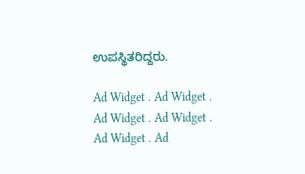ಉಪಸ್ಥಿತರಿದ್ದರು.

Ad Widget . Ad Widget . Ad Widget . Ad Widget . Ad Widget . Ad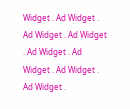Widget . Ad Widget . Ad Widget . Ad Widget . Ad Widget . Ad Widget . Ad Widget . Ad Widget .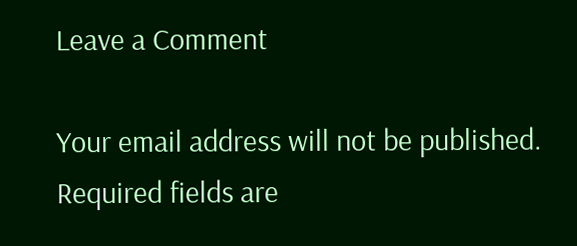Leave a Comment

Your email address will not be published. Required fields are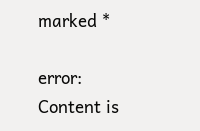marked *

error: Content is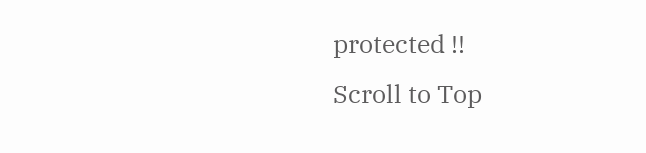protected !!
Scroll to Top